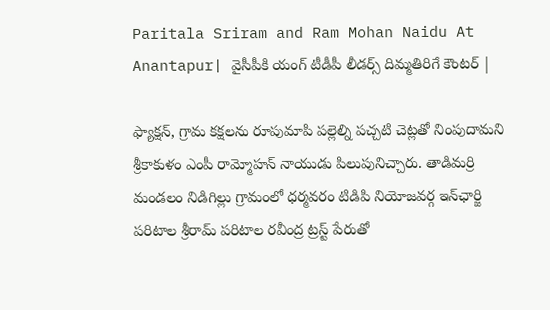Paritala Sriram and Ram Mohan Naidu At Anantapur| వైసీపీకి యంగ్ టీడీపీ లీడర్స్ దిమ్మతిరిగే కౌంటర్ |

ఫ్యాక్షన్‌, గ్రామ కక్షలను రూపుమాపి పల్లెల్ని పచ్చటి చెట్లతో నింపుదామని శ్రీకాకుళం ఎంపీ రామ్మోహన్‌ నాయుడు పిలుపునిచ్చారు. తాడిమర్రి మండలం నిడిగిల్లు గ్రామంలో ధర్మవరం టిడిపి నియోజవర్గ ఇన్‌ఛార్జి పరిటాల శ్రీరామ్‌ పరిటాల రవీంద్ర ట్రస్ట్‌ పేరుతో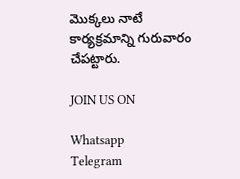మొక్కలు నాటే కార్యక్రమాన్ని గురువారం చేపట్టారు.

JOIN US ON

Whatsapp
Telegram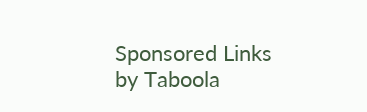Sponsored Links by Taboola